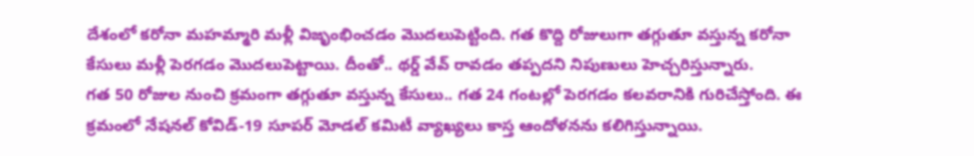దేశంలో కరోనా మహమ్మారి మళ్లీ విజృంభించడం మొదలుపెట్టింది. గత కొద్ది రోజులుగా తగ్గుతూ వస్తున్న కరోనా కేసులు మళ్లీ పెరగడం మొదలుపెట్టాయి. దీంతో.. థర్డ్ వేవ్ రావడం తప్పదని నిపుణులు హెచ్చరిస్తున్నారు.
గత 50 రోజుల నుంచి క్రమంగా తగ్గుతూ వస్తున్న కేసులు.. గత 24 గంటల్లో పెరగడం కలవరానికి గురిచేస్తోంది. ఈ క్రమంలో నేషనల్ కోవిడ్-19 సూపర్ మోడల్ కమిటీ వ్యాఖ్యలు కాస్త ఆందోళనను కలిగిస్తున్నాయి.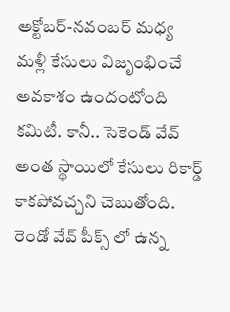అక్టోబర్-నవంబర్ మధ్య మళ్లీ కేసులు విజృంభించే అవకాశం ఉందంటోంది కమిటీ. కానీ.. సెకెండ్ వేవ్ అంత స్థాయిలో కేసులు రికార్డ్ కాకపోవచ్చని చెబుతోంది. రెండో వేవ్ పీక్స్ లో ఉన్న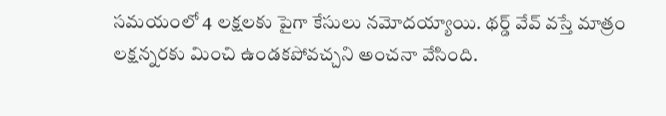సమయంలో 4 లక్షలకు పైగా కేసులు నమోదయ్యాయి. థర్డ్ వేవ్ వస్తే మాత్రం లక్షన్నరకు మించి ఉండకపోవచ్చని అంచనా వేసింది.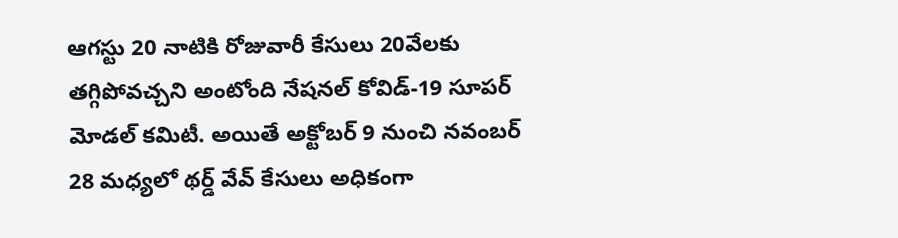ఆగస్టు 20 నాటికి రోజువారీ కేసులు 20వేలకు తగ్గిపోవచ్చని అంటోంది నేషనల్ కోవిడ్-19 సూపర్ మోడల్ కమిటీ. అయితే అక్టోబర్ 9 నుంచి నవంబర్ 28 మధ్యలో థర్డ్ వేవ్ కేసులు అధికంగా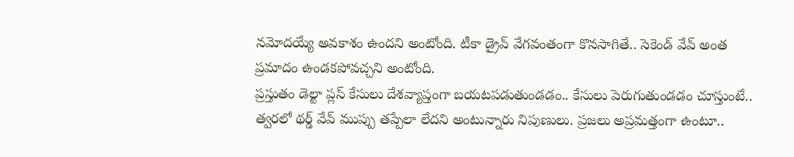నమోదయ్యే అవకాశం ఉందని అంటోంది. టీకా డ్రైవ్ వేగవంతంగా కొనసాగితే.. సెకెండ్ వేవ్ అంత ప్రమాదం ఉండకపోవచ్చని అంటోంది.
ప్రస్తుతం డెల్టా ప్లస్ కేసులు దేశవ్యాప్తంగా బయటపడుతుండడం.. కేసులు పెరుగుతుండడం చూస్తుంటే.. త్వరలో థర్డ్ వేవ్ ముప్పు తప్పేలా లేదని అంటున్నారు నిపుణులు. ప్రజలు అప్రమత్తంగా ఉంటూ..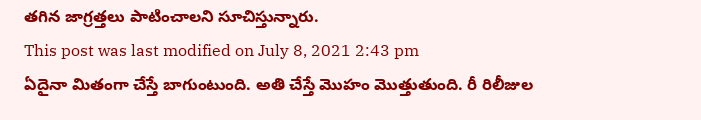తగిన జాగ్రత్తలు పాటించాలని సూచిస్తున్నారు.
This post was last modified on July 8, 2021 2:43 pm
ఏదైనా మితంగా చేస్తే బాగుంటుంది. అతి చేస్తే మొహం మొత్తుతుంది. రీ రిలీజుల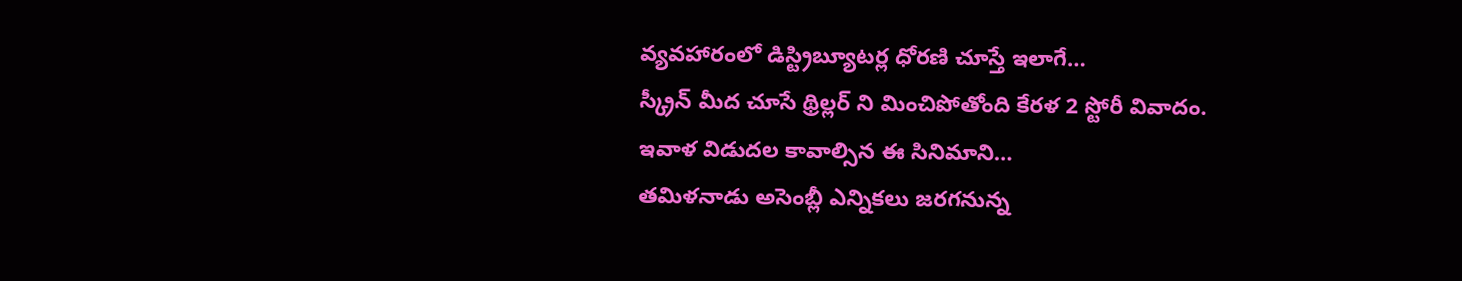వ్యవహారంలో డిస్ట్రిబ్యూటర్ల ధోరణి చూస్తే ఇలాగే…
స్క్రీన్ మీద చూసే థ్రిల్లర్ ని మించిపోతోంది కేరళ 2 స్టోరీ వివాదం. ఇవాళ విడుదల కావాల్సిన ఈ సినిమాని…
తమిళనాడు అసెంబ్లీ ఎన్నికలు జరగనున్న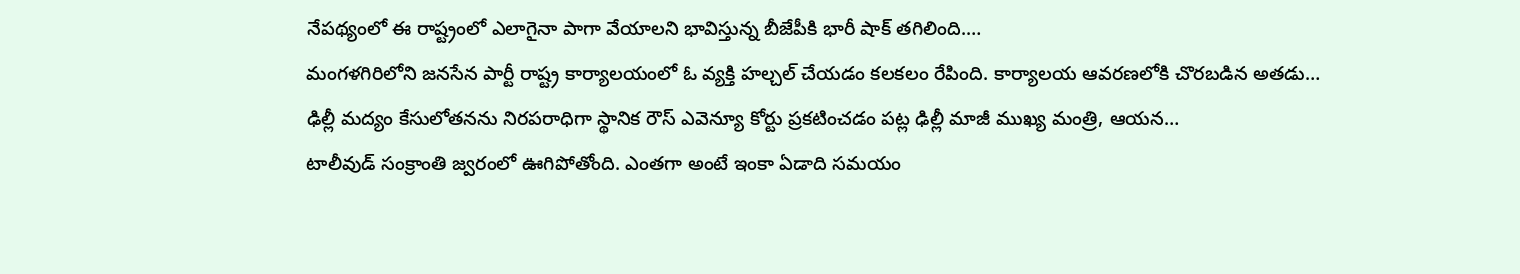నేపథ్యంలో ఈ రాష్ట్రంలో ఎలాగైనా పాగా వేయాలని భావిస్తున్న బీజేపీకి భారీ షాక్ తగిలింది.…
మంగళగిరిలోని జనసేన పార్టీ రాష్ట్ర కార్యాలయంలో ఓ వ్యక్తి హల్చల్ చేయడం కలకలం రేపింది. కార్యాలయ ఆవరణలోకి చొరబడిన అతడు…
ఢిల్లీ మద్యం కేసులోతనను నిరపరాధిగా స్థానిక రౌస్ ఎవెన్యూ కోర్టు ప్రకటించడం పట్ల ఢిల్లీ మాజీ ముఖ్య మంత్రి, ఆయన…
టాలీవుడ్ సంక్రాంతి జ్వరంలో ఊగిపోతోంది. ఎంతగా అంటే ఇంకా ఏడాది సమయం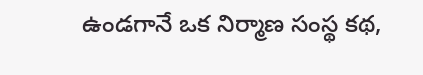ఉండగానే ఒక నిర్మాణ సంస్థ కథ,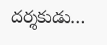దర్శకుడు…